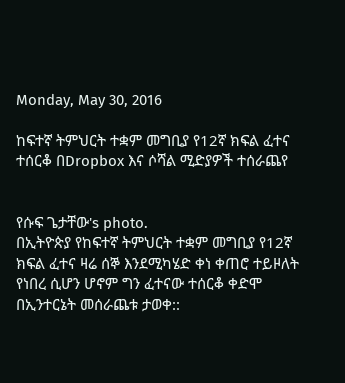Monday, May 30, 2016

ከፍተኛ ትምህርት ተቋም መግቢያ የ12ኛ ክፍል ፈተና ተሰርቆ በDropbox እና ሶሻል ሚድያዎች ተሰራጨየ


የሱፍ ጌታቸው's photo.
በኢትዮጵያ የከፍተኛ ትምህርት ተቋም መግቢያ የ12ኛ ክፍል ፈተና ዛሬ ሰኞ እንደሚካሄድ ቀነ ቀጠሮ ተይዞለት የነበረ ሲሆን ሆኖም ግን ፈተናው ተሰርቆ ቀድሞ በኢንተርኔት መሰራጨቱ ታወቀ::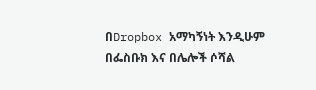በDropbox አማካኝነት እንዲሁም በፌስቡክ እና በሌሎች ሶሻል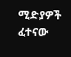ሚድያዎች ፈተናው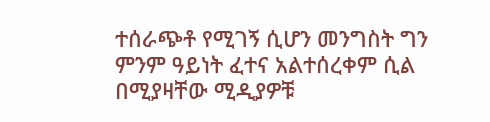ተሰራጭቶ የሚገኝ ሲሆን መንግስት ግን ምንም ዓይነት ፈተና አልተሰረቀም ሲል በሚያዛቸው ሚዲያዎቹ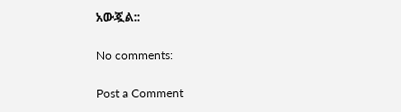አውጇል::

No comments:

Post a Comment